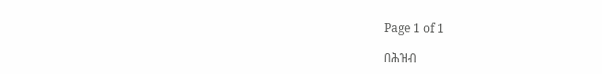Page 1 of 1

በሕዝብ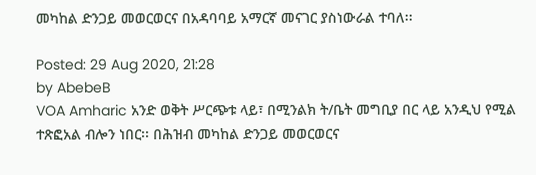መካከል ድንጋይ መወርወርና በአዳባባይ አማርኛ መናገር ያስነውራል ተባለ፡፡

Posted: 29 Aug 2020, 21:28
by AbebeB
VOA Amharic አንድ ወቅት ሥርጭቱ ላይ፣ በሚንልክ ት/ቤት መግቢያ በር ላይ አንዲህ የሚል ተጽፎአል ብሎን ነበር፡፡ በሕዝብ መካከል ድንጋይ መወርወርና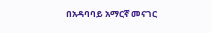በአዳባባይ አማርኛ መናገር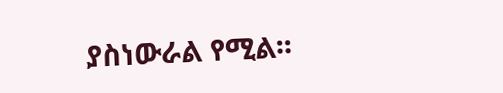ያስነውራል የሚል፡፡